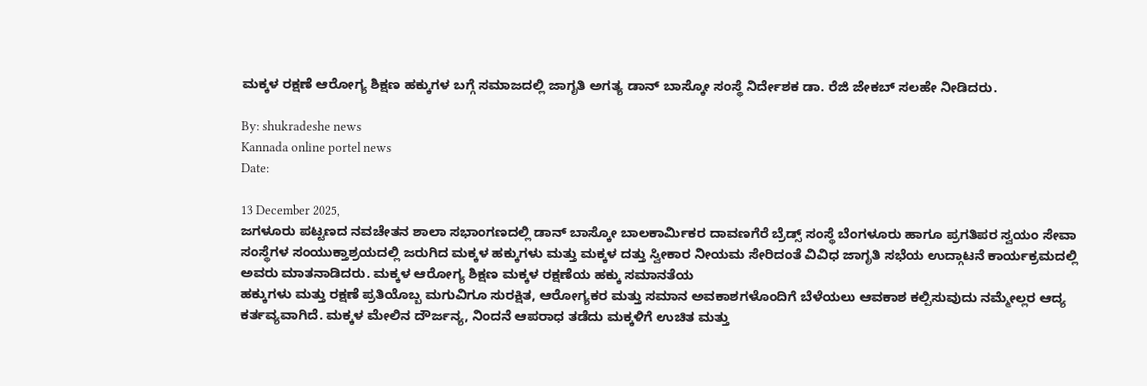ಮಕ್ಕಳ‌ ರಕ್ಷಣೆ ಆರೋಗ್ಯ ಶಿಕ್ಷಣ ಹಕ್ಕುಗಳ ಬಗ್ಗೆ ಸಮಾಜದಲ್ಲಿ ಜಾಗೃತಿ ಅಗತ್ಯ ಡಾನ್ ಬಾಸ್ಕೋ ಸಂಸ್ಥೆ ನಿರ್ದೇಶಕ ಡಾ. ರೆಜಿ ಜೇಕಬ್ ಸಲಹೇ ನೀಡಿದರು.

By: shukradeshe news
Kannada online portel news
Date:

13 December 2025,
ಜಗಳೂರು ಪಟ್ಟಣದ ನವಚೇತನ ಶಾಲಾ ಸಭಾಂಗಣದಲ್ಲಿ ಡಾನ್ ಬಾಸ್ಕೋ ಬಾಲಕಾರ್ಮಿಕರ ದಾವಣಗೆರೆ ಬ್ರೆಡ್ಸ್ ಸಂಸ್ಥೆ‌ ಬೆಂಗಳೂರು ಹಾಗೂ ಪ್ರಗತಿಪರ ಸ್ವಯಂ‌ ಸೇವಾ ಸಂಸ್ಥೆಗಳ‌ ಸಂಯುಕ್ತಾಶ್ರಯದಲ್ಲಿ‌ ಜರುಗಿದ ಮಕ್ಕಳ ಹಕ್ಕುಗಳು ಮತ್ತು ಮಕ್ಕಳ ದತ್ತು ಸ್ವೀಕಾರ ನೀಯಮ ಸೇರಿದಂತೆ ವಿವಿಧ ಜಾಗೃತಿ ಸಭೆಯ ಉದ್ಗಾಟನೆ ಕಾರ್ಯಕ್ರಮದಲ್ಲಿ ಅವರು ಮಾತನಾಡಿದರು. ಮಕ್ಕಳ ಆರೋಗ್ಯ ಶಿಕ್ಷಣ ಮಕ್ಕಳ ರಕ್ಷಣೆಯ ಹಕ್ಕು ಸಮಾನತೆಯ
ಹಕ್ಕುಗಳು ಮತ್ತು ರಕ್ಷಣೆ ಪ್ರತಿಯೊಬ್ಬ ಮಗುವಿಗೂ ಸುರಕ್ಷಿತ, ಆರೋಗ್ಯಕರ ಮತ್ತು ಸಮಾನ ಅವಕಾಶಗಳೊಂದಿಗೆ ಬೆಳೆಯಲು ಆವಕಾಶ ಕಲ್ಪಿಸುವುದು ನಮ್ಮೇಲ್ಲರ ಆದ್ಯ ಕರ್ತವ್ಯವಾಗಿದೆ. ಮಕ್ಕಳ ಮೇಲಿನ ದೌರ್ಜನ್ಯ, ನಿಂದನೆ ಆಪರಾಧ ತಡೆದು ಮಕ್ಕಳಿಗೆ ಉಚಿತ ಮತ್ತು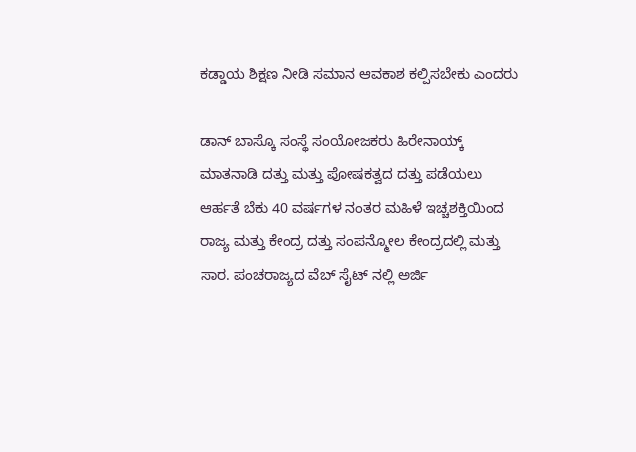ಕಡ್ಡಾಯ ಶಿಕ್ಷಣ ನೀಡಿ ಸಮಾನ ಆವಕಾಶ ಕಲ್ಪಿಸಬೇಕು ಎಂದರು

ಡಾನ್ ಬಾಸ್ಕೊ ಸಂಸ್ಥೆ ಸಂಯೋಜಕರು ಹಿರೇನಾಯ್ಕ್ ಮಾತನಾಡಿ ದತ್ತು ಮತ್ತು ಪೋಷಕತ್ವದ ದತ್ತು ಪಡೆಯಲು ಆರ್ಹತೆ ಬೆಕು 40 ವರ್ಷಗಳ ನಂತರ ಮಹಿಳೆ ಇಚ್ಚಶಕ್ತಿಯಿಂದ ರಾಜ್ಯ ಮತ್ತು ಕೇಂದ್ರ ದತ್ತು ಸಂಪನ್ಮೋಲ ಕೇಂದ್ರದಲ್ಲಿ ಮತ್ತು ಸಾರ. ಪಂಚರಾಜ್ಯದ ವೆಬ್ ಸೈಟ್ ನಲ್ಲಿ ಅರ್ಜಿ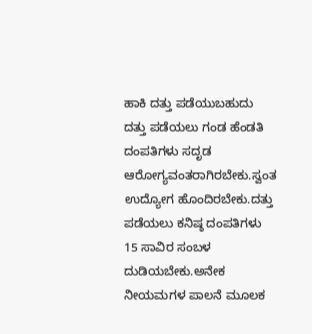ಹಾಕಿ ದತ್ತು ಪಡೆಯುಬಹುದು ದತ್ತು ಪಡೆಯಲು ಗಂಡ ಹೆಂಡತಿ ದಂಪತಿಗಳು ಸದೃಡ ಆರೋಗ್ಯವಂತರಾಗಿರಬೇಕು.ಸ್ವಂತ ಉದ್ಯೋಗ ಹೊಂದಿರಬೇಕು.ದತ್ತು ಪಡೆಯಲು ಕನಿಷ್ಠ ದಂಪತಿಗಳು 15 ಸಾವಿರ ಸಂಬಳ ದುಡಿಯಬೇಕು.ಅನೇಕ ನೀಯಮಗಳ ಪಾಲನೆ ಮೂಲಕ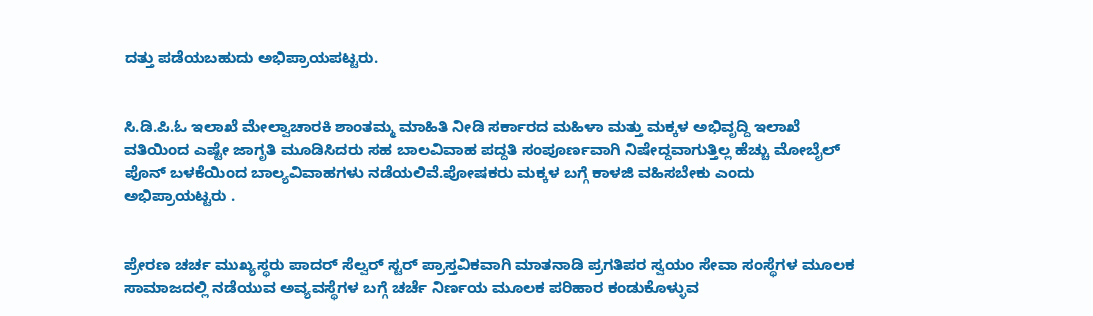ದತ್ತು ಪಡೆಯಬಹುದು ಅಭಿಪ್ರಾಯಪಟ್ಟರು.


ಸಿ.ಡಿ.ಪಿ.ಓ ಇಲಾಖೆ ಮೇಲ್ವಾಚಾರಕಿ ಶಾಂತಮ್ಮ ಮಾಹಿತಿ‌ ನೀಡಿ ಸರ್ಕಾರದ ಮಹಿಳಾ ಮತ್ತು ಮಕ್ಕಳ ಅಭಿವೃದ್ದಿ ಇಲಾಖೆ ವತಿಯಿಂದ ಎಷ್ಟೇ ಜಾಗೃತಿ ಮೂಡಿಸಿದರು ಸಹ ಬಾಲವಿವಾಹ ಪದ್ದತಿ ಸಂಪೂರ್ಣವಾಗಿ‌ ನಿಷೇದ್ದವಾಗುತ್ತಿಲ್ಲ ಹೆಚ್ಚು ಮೋಬೈಲ್ ಪೊನ್ ಬಳಕೆಯಿಂದ ಬಾಲ್ಯವಿವಾಹಗಳು ನಡೆಯಲಿವೆ.ಪೋಷಕರು ಮಕ್ಕಳ ಬಗ್ಗೆ ಕಾಳಜಿ ವಹಿಸಬೇಕು ಎಂದು ಅಭಿಪ್ರಾಯಟ್ಟರು .


ಪ್ರೇರಣ ಚರ್ಚ ಮುಖ್ಯಸ್ಥರು ಪಾದರ್ ಸೆಲ್ವರ್ ಸ್ಟರ್ ಪ್ರಾಸ್ತವಿಕವಾಗಿ ಮಾತನಾಡಿ ಪ್ರಗತಿಪರ ಸ್ವಯಂ ಸೇವಾ ಸಂಸ್ಥೆಗಳ ಮೂಲಕ ಸಾಮಾಜದಲ್ಲಿ ನಡೆಯುವ ಅವ್ಯವಸ್ಥೆಗಳ ಬಗ್ಗೆ ಚರ್ಚೆ ನಿರ್ಣಯ ಮೂಲಕ ಪರಿಹಾರ ಕಂಡುಕೊಳ್ಳುವ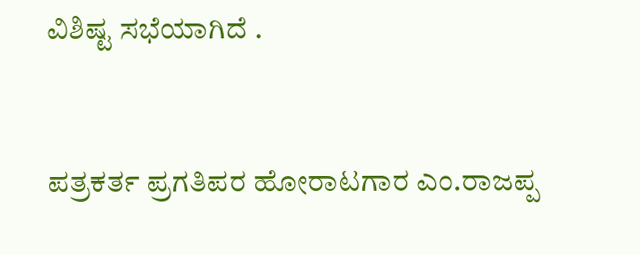ವಿಶಿಷ್ಟ ಸಭೆಯಾಗಿದೆ .


ಪತ್ರಕರ್ತ‌ ಪ್ರಗತಿಪರ ಹೋರಾಟಗಾರ ಎಂ.ರಾಜಪ್ಪ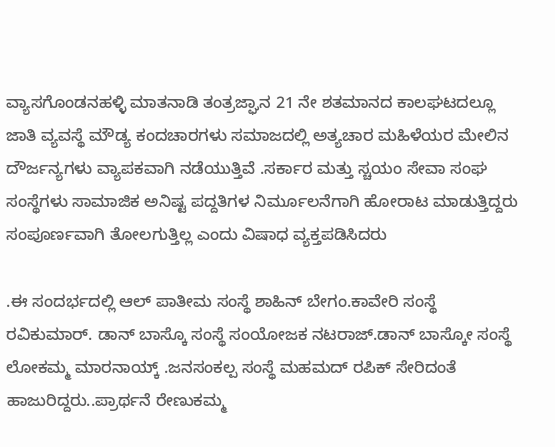ವ್ಯಾಸಗೊಂಡನಹಳ್ಳಿ ಮಾತನಾಡಿ ತಂತ್ರಜ್ಘಾನ 21 ನೇ ಶತಮಾನದ ಕಾಲಘಟದಲ್ಲೂ ಜಾತಿ ವ್ಯವಸ್ಥೆ ಮೌಡ್ಯ ಕಂದಚಾರಗಳು ಸಮಾಜದಲ್ಲಿ ಅತ್ಯಚಾರ ಮಹಿಳೆಯರ ಮೇಲಿನ ದೌರ್ಜನ್ಯಗಳು ವ್ಯಾಪಕವಾಗಿ ನಡೆಯುತ್ತಿವೆ .ಸರ್ಕಾರ ಮತ್ತು ಸ್ಚಯಂ ಸೇವಾ ಸಂಘ ಸಂಸ್ಥೆಗಳು ಸಾಮಾಜಿಕ ಅನಿಷ್ಟ ಪದ್ದತಿಗಳ ನಿರ್ಮೂಲನೆಗಾಗಿ ಹೋರಾಟ ಮಾಡುತ್ತಿದ್ದರು ಸಂಪೂರ್ಣವಾಗಿ ತೋಲಗುತ್ತಿಲ್ಲ ಎಂದು ವಿಷಾಧ ವ್ಯಕ್ತಪಡಿಸಿದರು

.ಈ ಸಂದರ್ಭದಲ್ಲಿ ಆಲ್ ಪಾತೀಮ ಸಂಸ್ಥೆ ಶಾಹಿನ್ ಬೇಗಂ.ಕಾವೇರಿ ಸಂಸ್ಥೆ ರವಿಕುಮಾರ್. ಡಾನ್ ಬಾಸ್ಕೊ ಸಂಸ್ಥೆ ಸಂಯೋಜಕ ನಟರಾಜ್.ಡಾನ್ ಬಾಸ್ಕೋ ಸಂಸ್ಥೆ ಲೋಕಮ್ಮ ಮಾರನಾಯ್ಕ್ .ಜನಸಂಕಲ್ಪ ಸಂಸ್ಥೆ ಮಹಮದ್ ರಪಿಕ್ ಸೇರಿದಂತೆ ಹಾಜುರಿದ್ದರು..ಪ್ರಾರ್ಥನೆ ರೇಣುಕಮ್ಮ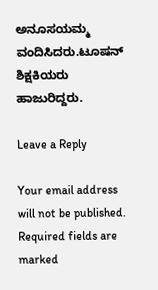ಅನೂಸಯಮ್ಮ ವಂದಿಸಿದರು.ಟೂಷನ್ ಶಿಕ್ಷಕಿಯರು ಹಾಜುರಿದ್ದರು.

Leave a Reply

Your email address will not be published. Required fields are marked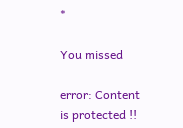*

You missed

error: Content is protected !!